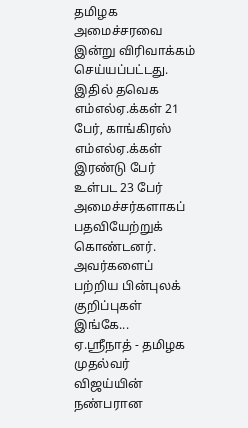தமிழக அமைச்சரவை இன்று விரிவாக்கம் செய்யப்பட்டது. இதில் தவெக எம்எல்ஏ.க்கள் 21 பேர், காங்கிரஸ் எம்எல்ஏ.க்கள் இரண்டு பேர் உள்பட 23 பேர் அமைச்சர்களாகப் பதவியேற்றுக் கொண்டனர். அவர்களைப் பற்றிய பின்புலக் குறிப்புகள் இங்கே...
ஏ.ஸ்ரீநாத் - தமிழக முதல்வர் விஜய்யின் நண்பரான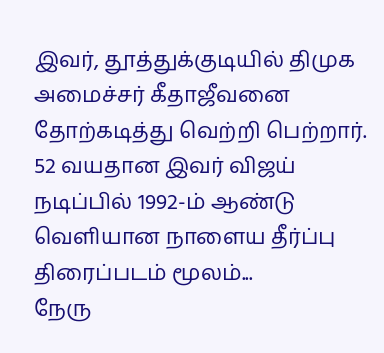இவர், தூத்துக்குடியில் திமுக அமைச்சர் கீதாஜீவனை தோற்கடித்து வெற்றி பெற்றார். 52 வயதான இவர் விஜய் நடிப்பில் 1992-ம் ஆண்டு வெளியான நாளைய தீர்ப்பு திரைப்படம் மூலம்...
நேரு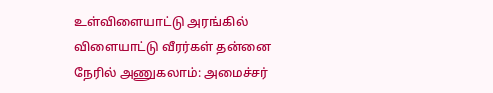உள்விளையாட்டு அரங்கில் விளையாட்டு வீரர்கள் தன்னை நேரில் அணுகலாம்: அமைச்சர்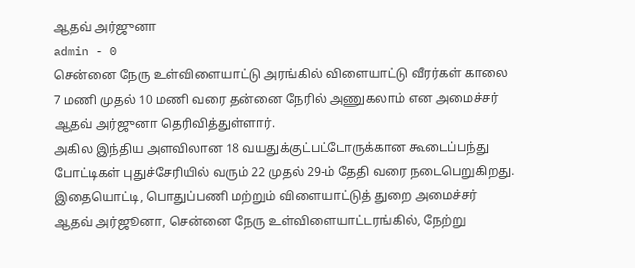ஆதவ் அர்ஜுனா
admin - 0
சென்னை நேரு உள்விளையாட்டு அரங்கில் விளையாட்டு வீரர்கள் காலை 7 மணி முதல் 10 மணி வரை தன்னை நேரில் அணுகலாம் என அமைச்சர் ஆதவ் அர்ஜுனா தெரிவித்துள்ளார்.
அகில இந்திய அளவிலான 18 வயதுக்குட்பட்டோருக்கான கூடைப்பந்து போட்டிகள் புதுச்சேரியில் வரும் 22 முதல் 29-ம் தேதி வரை நடைபெறுகிறது. இதையொட்டி, பொதுப்பணி மற்றும் விளையாட்டுத் துறை அமைச்சர் ஆதவ் அர்ஜூனா, சென்னை நேரு உள்விளையாட்டரங்கில், நேற்று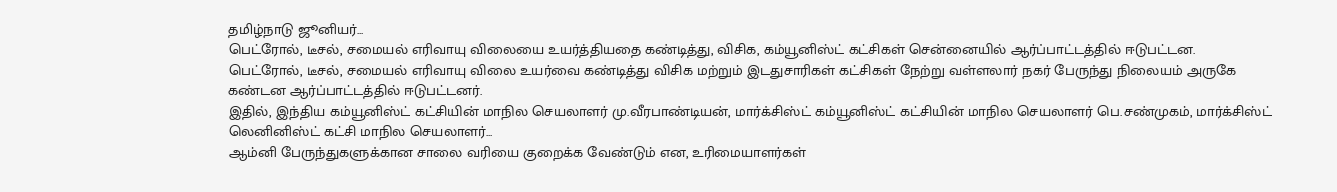தமிழ்நாடு ஜூனியர்...
பெட்ரோல், டீசல், சமையல் எரிவாயு விலையை உயர்த்தியதை கண்டித்து, விசிக, கம்யூனிஸ்ட் கட்சிகள் சென்னையில் ஆர்ப்பாட்டத்தில் ஈடுபட்டன.
பெட்ரோல், டீசல், சமையல் எரிவாயு விலை உயர்வை கண்டித்து விசிக மற்றும் இடதுசாரிகள் கட்சிகள் நேற்று வள்ளலார் நகர் பேருந்து நிலையம் அருகே கண்டன ஆர்ப்பாட்டத்தில் ஈடுபட்டனர்.
இதில், இந்திய கம்யூனிஸ்ட் கட்சியின் மாநில செயலாளர் மு.வீரபாண்டியன், மார்க்சிஸ்ட் கம்யூனிஸ்ட் கட்சியின் மாநில செயலாளர் பெ.சண்முகம், மார்க்சிஸ்ட் லெனினிஸ்ட் கட்சி மாநில செயலாளர்...
ஆம்னி பேருந்துகளுக்கான சாலை வரியை குறைக்க வேண்டும் என, உரிமையாளர்கள்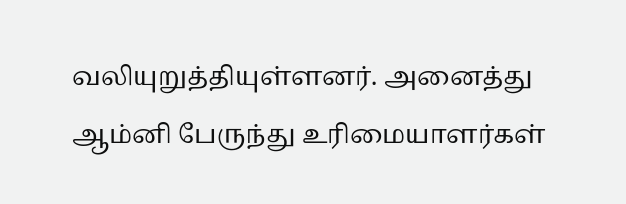வலியுறுத்தியுள்ளனர். அனைத்து ஆம்னி பேருந்து உரிமையாளர்கள்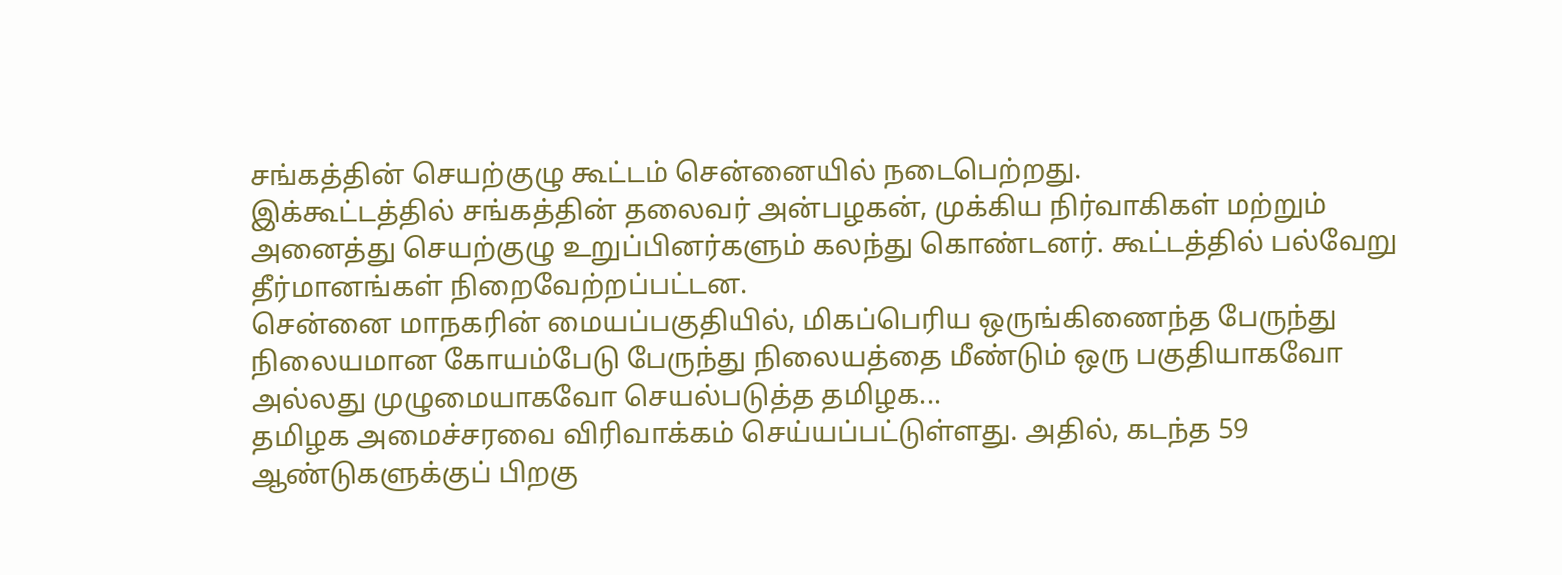சங்கத்தின் செயற்குழு கூட்டம் சென்னையில் நடைபெற்றது.
இக்கூட்டத்தில் சங்கத்தின் தலைவர் அன்பழகன், முக்கிய நிர்வாகிகள் மற்றும் அனைத்து செயற்குழு உறுப்பினர்களும் கலந்து கொண்டனர். கூட்டத்தில் பல்வேறு தீர்மானங்கள் நிறைவேற்றப்பட்டன.
சென்னை மாநகரின் மையப்பகுதியில், மிகப்பெரிய ஒருங்கிணைந்த பேருந்து நிலையமான கோயம்பேடு பேருந்து நிலையத்தை மீண்டும் ஒரு பகுதியாகவோ அல்லது முழுமையாகவோ செயல்படுத்த தமிழக...
தமிழக அமைச்சரவை விரிவாக்கம் செய்யப்பட்டுள்ளது. அதில், கடந்த 59 ஆண்டுகளுக்குப் பிறகு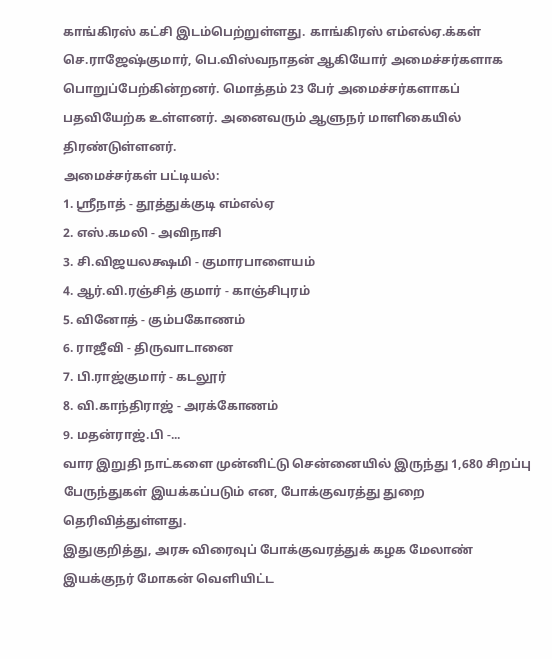காங்கிரஸ் கட்சி இடம்பெற்றுள்ளது. காங்கிரஸ் எம்எல்ஏ.க்கள் செ.ராஜேஷ்குமார், பெ.விஸ்வநாதன் ஆகியோர் அமைச்சர்களாக பொறுப்பேற்கின்றனர். மொத்தம் 23 பேர் அமைச்சர்களாகப் பதவியேற்க உள்ளனர். அனைவரும் ஆளுநர் மாளிகையில் திரண்டுள்ளனர்.
அமைச்சர்கள் பட்டியல்:
1. ஸ்ரீநாத் - தூத்துக்குடி எம்எல்ஏ
2. எஸ்.கமலி - அவிநாசி
3. சி.விஜயலக்ஷமி - குமாரபாளையம்
4. ஆர்.வி.ரஞ்சித் குமார் - காஞ்சிபுரம்
5. வினோத் - கும்பகோணம்
6. ராஜீவி - திருவாடானை
7. பி.ராஜ்குமார் - கடலூர்
8. வி.காந்திராஜ் - அரக்கோணம்
9. மதன்ராஜ்.பி -...
வார இறுதி நாட்களை முன்னிட்டு சென்னையில் இருந்து 1,680 சிறப்பு பேருந்துகள் இயக்கப்படும் என, போக்குவரத்து துறை தெரிவித்துள்ளது.
இதுகுறித்து, அரசு விரைவுப் போக்குவரத்துக் கழக மேலாண் இயக்குநர் மோகன் வெளியிட்ட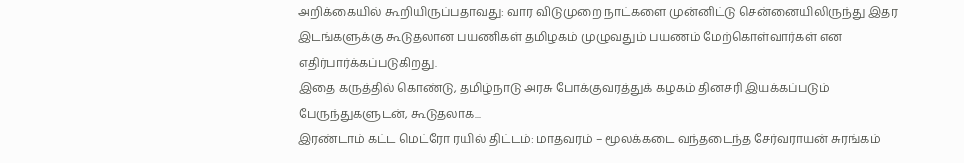அறிக்கையில் கூறியிருப்பதாவது: வார விடுமுறை நாட்களை முன்னிட்டு சென்னையிலிருந்து இதர இடங்களுக்கு கூடுதலான பயணிகள் தமிழகம் முழுவதும் பயணம் மேற்கொள்வார்கள் என எதிர்பார்க்கப்படுகிறது.
இதை கருத்தில் கொண்டு, தமிழ்நாடு அரசு போக்குவரத்துக் கழகம் தினசரி இயக்கப்படும் பேருந்துகளுடன், கூடுதலாக...
இரண்டாம் கட்ட மெட்ரோ ரயில் திட்டம்: மாதவரம் – மூலக்கடை வந்தடைந்த சேர்வராயன் சுரங்கம்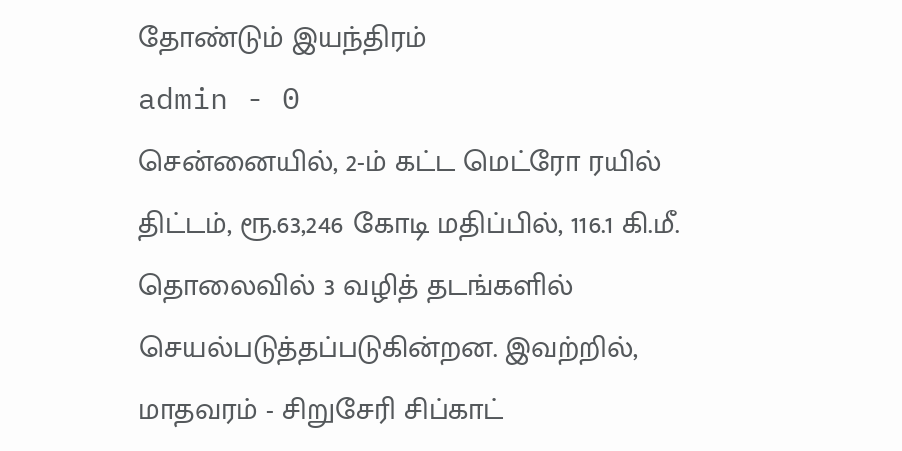தோண்டும் இயந்திரம்
admin - 0
சென்னையில், 2-ம் கட்ட மெட்ரோ ரயில் திட்டம், ரூ.63,246 கோடி மதிப்பில், 116.1 கி.மீ. தொலைவில் 3 வழித் தடங்களில் செயல்படுத்தப்படுகின்றன. இவற்றில், மாதவரம் - சிறுசேரி சிப்காட்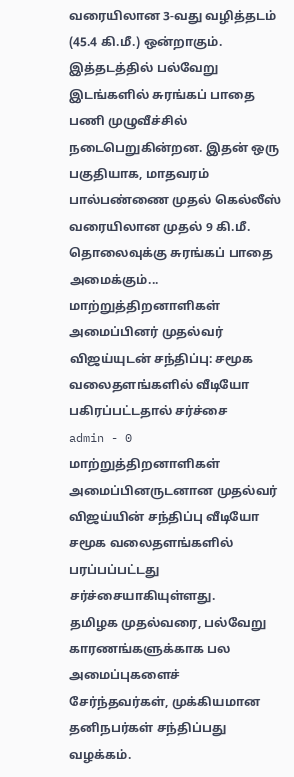வரையிலான 3-வது வழித்தடம் (45.4 கி.மீ.) ஒன்றாகும்.
இத்தடத்தில் பல்வேறு இடங்களில் சுரங்கப் பாதை பணி முழுவீச்சில் நடைபெறுகின்றன. இதன் ஒரு பகுதியாக, மாதவரம் பால்பண்ணை முதல் கெல்லீஸ் வரையிலான முதல் 9 கி.மீ. தொலைவுக்கு சுரங்கப் பாதை அமைக்கும்...
மாற்றுத்திறனாளிகள் அமைப்பினர் முதல்வர் விஜய்யுடன் சந்திப்பு: சமூக வலைதளங்களில் வீடியோ பகிரப்பட்டதால் சர்ச்சை
admin - 0
மாற்றுத்திறனாளிகள் அமைப்பினருடனான முதல்வர் விஜய்யின் சந்திப்பு வீடியோ சமூக வலைதளங்களில் பரப்பப்பட்டது சர்ச்சையாகியுள்ளது.
தமிழக முதல்வரை, பல்வேறு காரணங்களுக்காக பல அமைப்புகளைச் சேர்ந்தவர்கள், முக்கியமான தனிநபர்கள் சந்திப்பது வழக்கம்.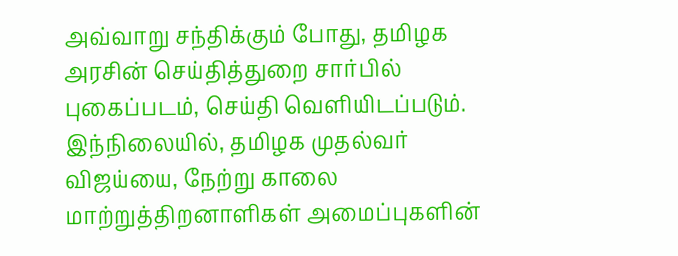அவ்வாறு சந்திக்கும் போது, தமிழக அரசின் செய்தித்துறை சார்பில் புகைப்படம், செய்தி வெளியிடப்படும்.
இந்நிலையில், தமிழக முதல்வர் விஜய்யை, நேற்று காலை மாற்றுத்திறனாளிகள் அமைப்புகளின்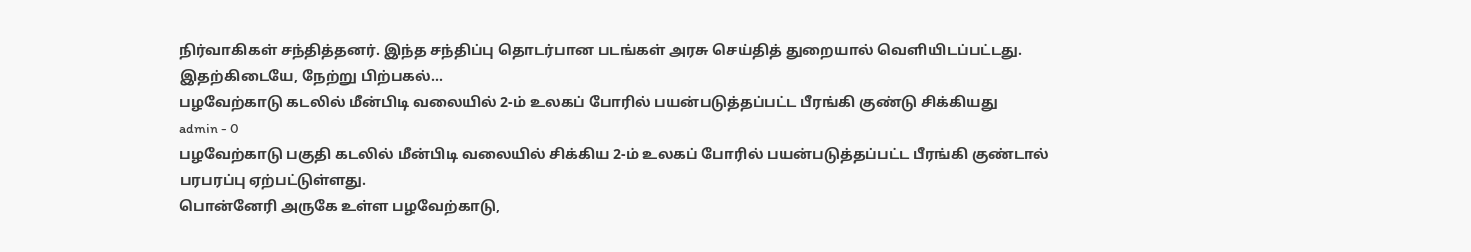நிர்வாகிகள் சந்தித்தனர். இந்த சந்திப்பு தொடர்பான படங்கள் அரசு செய்தித் துறையால் வெளியிடப்பட்டது.
இதற்கிடையே, நேற்று பிற்பகல்...
பழவேற்காடு கடலில் மீன்பிடி வலையில் 2-ம் உலகப் போரில் பயன்படுத்தப்பட்ட பீரங்கி குண்டு சிக்கியது
admin - 0
பழவேற்காடு பகுதி கடலில் மீன்பிடி வலையில் சிக்கிய 2-ம் உலகப் போரில் பயன்படுத்தப்பட்ட பீரங்கி குண்டால் பரபரப்பு ஏற்பட்டுள்ளது.
பொன்னேரி அருகே உள்ள பழவேற்காடு,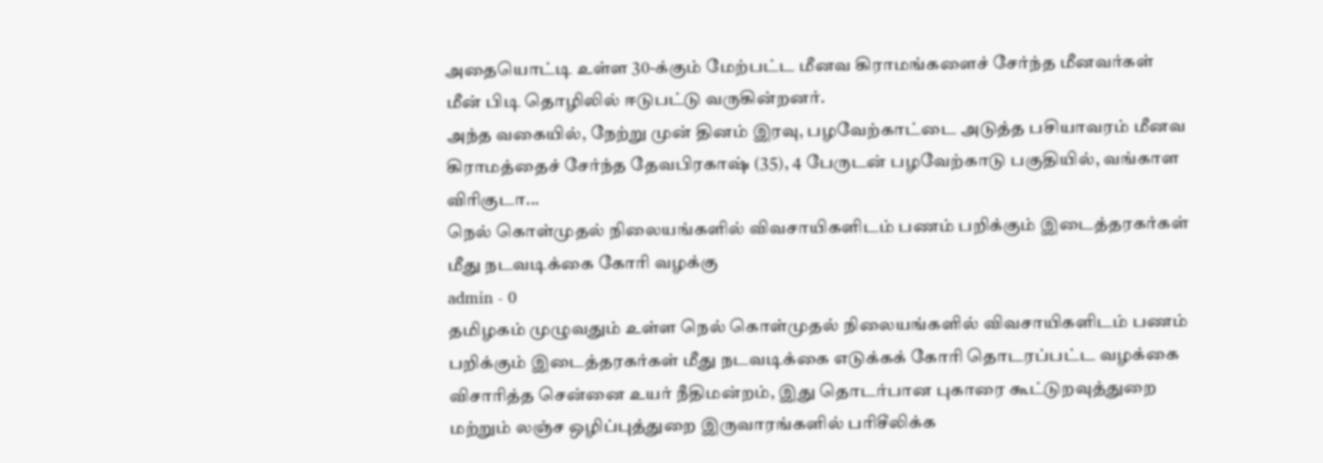அதையொட்டி உள்ள 30-க்கும் மேற்பட்ட மீனவ கிராமங்களைச் சேர்ந்த மீனவர்கள் மீன் பிடி தொழிலில் ஈடுபட்டு வருகின்றனர்.
அந்த வகையில், நேற்று முன் தினம் இரவு, பழவேற்காட்டை அடுத்த பசியாவரம் மீனவ கிராமத்தைச் சேர்ந்த தேவபிரகாஷ் (35), 4 பேருடன் பழவேற்காடு பகுதியில், வங்காள விரிகுடா...
நெல் கொள்முதல் நிலையங்களில் விவசாயிகளிடம் பணம் பறிக்கும் இடைத்தரகர்கள் மீது நடவடிக்கை கோரி வழக்கு
admin - 0
தமிழகம் முழுவதும் உள்ள நெல் கொள்முதல் நிலையங்களில் விவசாயிகளிடம் பணம் பறிக்கும் இடைத்தரகர்கள் மீது நடவடிக்கை எடுக்கக் கோரி தொடரப்பட்ட வழக்கை விசாரித்த சென்னை உயர் நீதிமன்றம், இது தொடர்பான புகாரை கூட்டுறவுத்துறை மற்றும் லஞ்ச ஒழிப்புத்துறை இருவாரங்களில் பரிசீலிக்க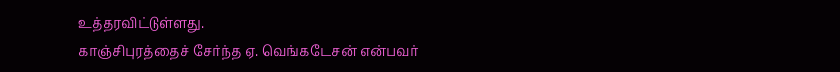உத்தரவிட்டுள்ளது.
காஞ்சிபுரத்தைச் சேர்ந்த ஏ. வெங்கடேசன் என்பவர்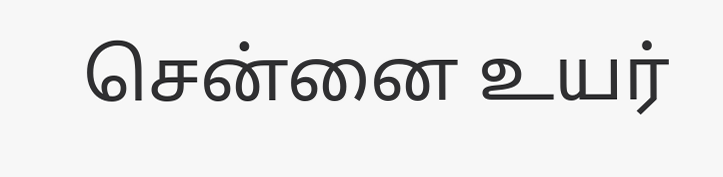சென்னை உயர்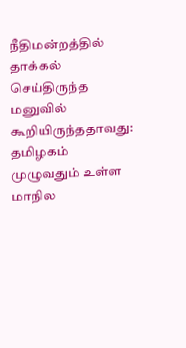நீதிமன்றத்தில் தாக்கல் செய்திருந்த மனுவில் கூறியிருந்ததாவது:
தமிழகம் முழுவதும் உள்ள மாநில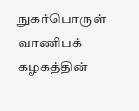நுகர்பொருள் வாணிபக் கழகத்தின்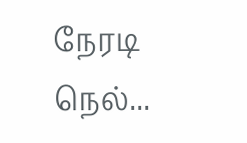நேரடி நெல்...